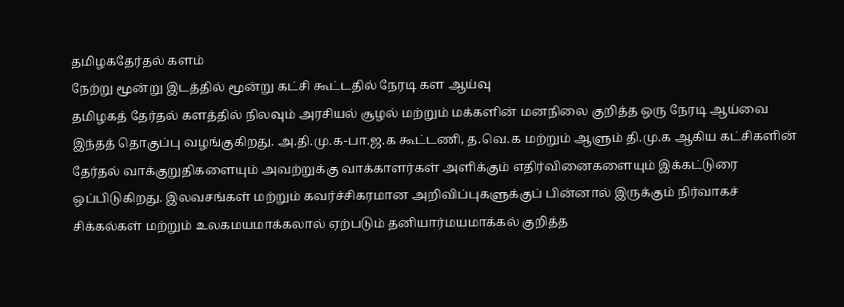தமிழகதேர்தல் களம்
நேற்று மூன்று இடத்தில் மூன்று கட்சி கூட்டதில் நேரடி கள ஆய்வு
தமிழகத் தேர்தல் களத்தில் நிலவும் அரசியல் சூழல் மற்றும் மக்களின் மனநிலை குறித்த ஒரு நேரடி ஆய்வை இந்தத் தொகுப்பு வழங்குகிறது. அ.தி.மு.க-பா.ஜ.க கூட்டணி, த.வெ.க மற்றும் ஆளும் தி.மு.க ஆகிய கட்சிகளின் தேர்தல் வாக்குறுதிகளையும் அவற்றுக்கு வாக்காளர்கள் அளிக்கும் எதிர்வினைகளையும் இக்கட்டுரை ஒப்பிடுகிறது. இலவசங்கள் மற்றும் கவர்ச்சிகரமான அறிவிப்புகளுக்குப் பின்னால் இருக்கும் நிர்வாகச் சிக்கல்கள் மற்றும் உலகமயமாக்கலால் ஏற்படும் தனியார்மயமாக்கல் குறித்த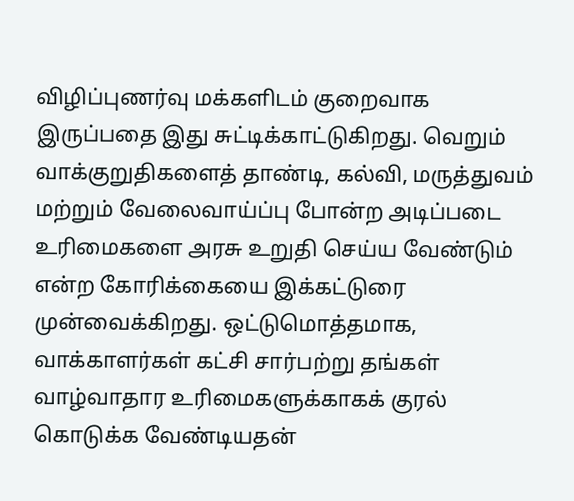விழிப்புணர்வு மக்களிடம் குறைவாக இருப்பதை இது சுட்டிக்காட்டுகிறது. வெறும் வாக்குறுதிகளைத் தாண்டி, கல்வி, மருத்துவம் மற்றும் வேலைவாய்ப்பு போன்ற அடிப்படை உரிமைகளை அரசு உறுதி செய்ய வேண்டும் என்ற கோரிக்கையை இக்கட்டுரை முன்வைக்கிறது. ஒட்டுமொத்தமாக, வாக்காளர்கள் கட்சி சார்பற்று தங்கள் வாழ்வாதார உரிமைகளுக்காகக் குரல் கொடுக்க வேண்டியதன்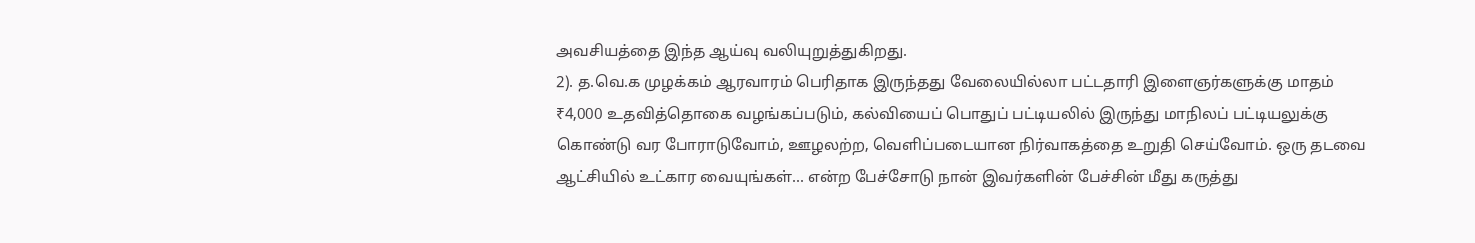அவசியத்தை இந்த ஆய்வு வலியுறுத்துகிறது.
2). த.வெ.க முழக்கம் ஆரவாரம் பெரிதாக இருந்தது வேலையில்லா பட்டதாரி இளைஞர்களுக்கு மாதம் ₹4,000 உதவித்தொகை வழங்கப்படும், கல்வியைப் பொதுப் பட்டியலில் இருந்து மாநிலப் பட்டியலுக்கு கொண்டு வர போராடுவோம், ஊழலற்ற, வெளிப்படையான நிர்வாகத்தை உறுதி செய்வோம். ஒரு தடவை ஆட்சியில் உட்கார வையுங்கள்... என்ற பேச்சோடு நான் இவர்களின் பேச்சின் மீது கருத்து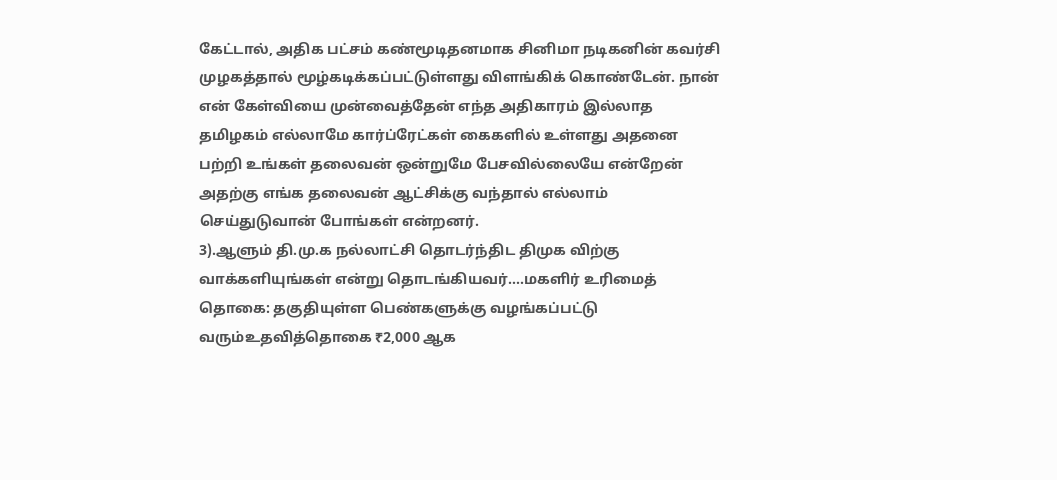கேட்டால், அதிக பட்சம் கண்மூடிதனமாக சினிமா நடிகனின் கவர்சி முழகத்தால் மூழ்கடிக்கப்பட்டுள்ளது விளங்கிக் கொண்டேன். நான் என் கேள்வியை முன்வைத்தேன் எந்த அதிகாரம் இல்லாத தமிழகம் எல்லாமே கார்ப்ரேட்கள் கைகளில் உள்ளது அதனை பற்றி உங்கள் தலைவன் ஒன்றுமே பேசவில்லையே என்றேன் அதற்கு எங்க தலைவன் ஆட்சிக்கு வந்தால் எல்லாம் செய்துடுவான் போங்கள் என்றனர்.
3).ஆளும் தி.மு.க நல்லாட்சி தொடர்ந்திட திமுக விற்கு வாக்களியுங்கள் என்று தொடங்கியவர்....மகளிர் உரிமைத் தொகை: தகுதியுள்ள பெண்களுக்கு வழங்கப்பட்டு வரும்உதவித்தொகை ₹2,000 ஆக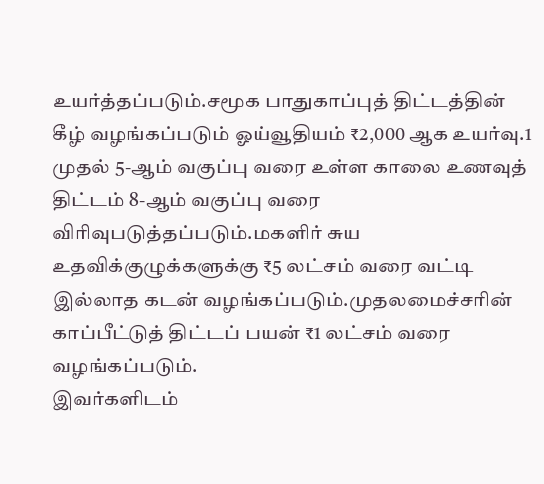உயர்த்தப்படும்.சமூக பாதுகாப்புத் திட்டத்தின் கீழ் வழங்கப்படும் ஓய்வூதியம் ₹2,000 ஆக உயர்வு.1 முதல் 5-ஆம் வகுப்பு வரை உள்ள காலை உணவுத் திட்டம் 8-ஆம் வகுப்பு வரை விரிவுபடுத்தப்படும்.மகளிர் சுய உதவிக்குழுக்களுக்கு ₹5 லட்சம் வரை வட்டி இல்லாத கடன் வழங்கப்படும்.முதலமைச்சரின் காப்பீட்டுத் திட்டப் பயன் ₹1 லட்சம் வரை வழங்கப்படும்.
இவர்களிடம்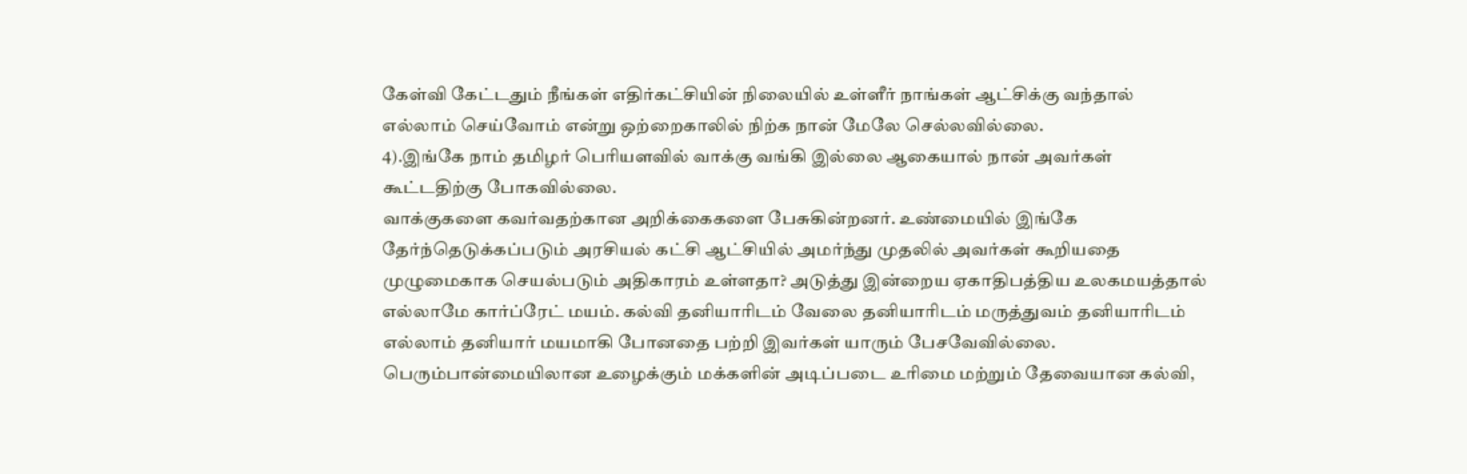கேள்வி கேட்டதும் நீங்கள் எதிர்கட்சியின் நிலையில் உள்ளீர் நாங்கள் ஆட்சிக்கு வந்தால் எல்லாம் செய்வோம் என்று ஒற்றைகாலில் நிற்க நான் மேலே செல்லவில்லை.
4).இங்கே நாம் தமிழர் பெரியளவில் வாக்கு வங்கி இல்லை ஆகையால் நான் அவர்கள் கூட்டதிற்கு போகவில்லை.
வாக்குகளை கவர்வதற்கான அறிக்கைகளை பேசுகின்றனர். உண்மையில் இங்கே தேர்ந்தெடுக்கப்படும் அரசியல் கட்சி ஆட்சியில் அமர்ந்து முதலில் அவர்கள் கூறியதை முழுமைகாக செயல்படும் அதிகாரம் உள்ளதா? அடுத்து இன்றைய ஏகாதிபத்திய உலகமயத்தால் எல்லாமே கார்ப்ரேட் மயம். கல்வி தனியாரிடம் வேலை தனியாரிடம் மருத்துவம் தனியாரிடம் எல்லாம் தனியார் மயமாகி போனதை பற்றி இவர்கள் யாரும் பேசவேவில்லை. பெரும்பான்மையிலான உழைக்கும் மக்களின் அடிப்படை உரிமை மற்றும் தேவையான கல்வி,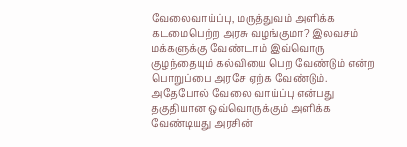வேலைவாய்ப்பு, மருத்துவம் அளிக்க கடமைபெற்ற அரசு வழங்குமா? இலவசம் மக்களுக்கு வேண்டாம் இவ்வொரு குழந்தையும் கல்வியை பெற வேண்டும் என்ற பொறுப்பை அரசே ஏற்க வேண்டும். அதேபோல் வேலை வாய்ப்பு என்பது தகுதியான ஒவ்வொருக்கும் அளிக்க வேண்டியது அரசின்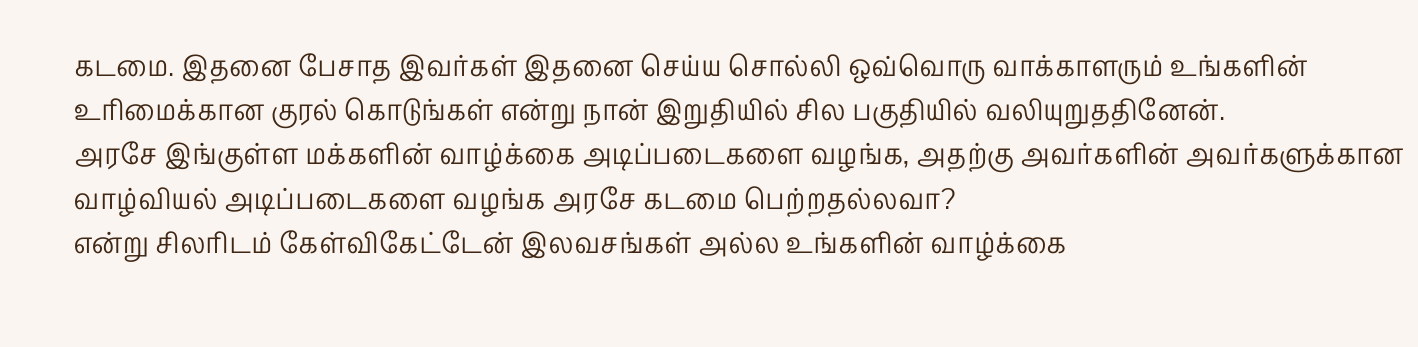கடமை. இதனை பேசாத இவர்கள் இதனை செய்ய சொல்லி ஒவ்வொரு வாக்காளரும் உங்களின் உரிமைக்கான குரல் கொடுங்கள் என்று நான் இறுதியில் சில பகுதியில் வலியுறுததினேன்.
அரசே இங்குள்ள மக்களின் வாழ்க்கை அடிப்படைகளை வழங்க, அதற்கு அவர்களின் அவர்களுக்கான வாழ்வியல் அடிப்படைகளை வழங்க அரசே கடமை பெற்றதல்லவா?
என்று சிலரிடம் கேள்விகேட்டேன் இலவசங்கள் அல்ல உங்களின் வாழ்க்கை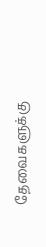தேவைகளுக்கு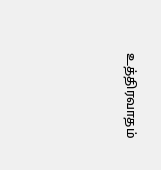உத்திரவாதம்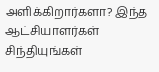அளிக்கிறார்களா? இந்த ஆட்சியாளர்கள் சிந்தியுங்கள்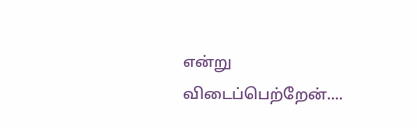என்று விடைப்பெற்றேன்....